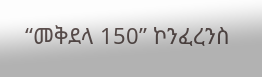“መቅደላ 150” ኮንፈረንስ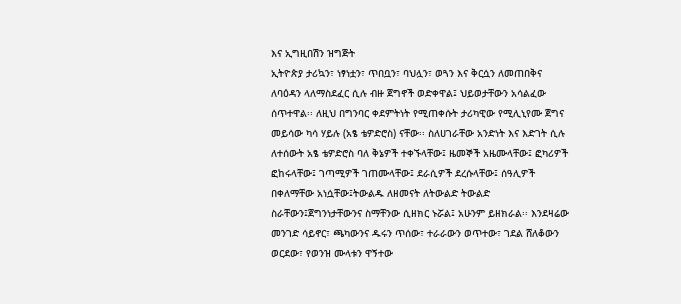እና ኢግዚበሽን ዝግጅት
ኢትዮጵያ ታሪኳን፣ ነፃነቷን፣ ጥበቧን፣ ባህሏን፣ ወጓን እና ቅርሷን ለመጠበቅና ለባዕዳን ላለማስደፈር ሲሉ ብዙ ጀግኖች ወድቀዋል፤ ህይወታቸውን አሳልፈው ሰጥተዋል፡፡ ለዚህ በግንባር ቀደምትነት የሚጠቀሱት ታሪካዊው የሚሊኒየሙ ጀግና መይሳው ካሳ ሃይሉ (አፄ ቴዎድሮስ) ናቸው፡፡ ስለሀገራቸው አንድነት እና እድገት ሲሉ ለተሰውት አፄ ቴዎድሮስ ባለ ቅኔዎች ተቀኙላቸው፤ ዜመኞች አዜሙላቸው፤ ፎካሪዎች ፎከሩላቸው፤ ገጣሚዎች ገጠሙላቸው፤ ደራሲዎች ደረሱላቸው፤ ሰዓሊዎች በቀለማቸው አነሷቸው፤ትውልዱ ለዘመናት ለትውልድ ትውልድ ስራቸውን፤ጀግንነታቸውንና ስማቸንው ሲዘክር ኑሯል፤ አሁንም ይዘክራል፡፡ እንደዛሬው መንገድ ሳይኖር፣ ጫካውንና ዱሩን ጥሰው፣ ተራራውን ወጥተው፣ ገደል ሸለቆውን ወርደው፣ የወንዝ ሙላቱን ዋኝተው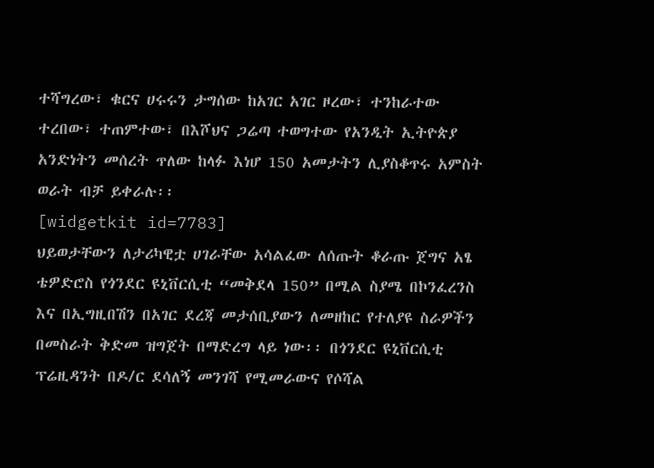ተሻግረው፣ ቁርና ሀሩሩን ታግሰው ከአገር አገር ዞረው፣ ተንከራተው ተረበው፣ ተጠምተው፣ በእሾህና ጋሬጣ ተወግተው የአንዲት ኢትዮጵያ አንድነትን መሰረት ጥለው ከላፉ እነሆ 150 አመታትን ሊያስቆጥሩ አምስት ወራት ብቻ ይቀራሉ፡፡
[widgetkit id=7783]
ህይወታቸውን ለታሪካዊቷ ሀገራቸው አሳልፈው ለሰጡት ቆራጡ ጀግና አፄ ቴዎድሮስ የጎንደር ዩኒቨርሲቲ “መቅደላ 150” በሚል ስያሜ በኮንፈረንስ እና በኢግዚበሽን በአገር ደረጃ መታሰቢያውን ለመዘከር የተለያዩ ስራዎችን በመስራት ቅድመ ዝግጀት በማድረግ ላይ ነው፡፡ በጎንደር ዩኒቨርሲቲ ፕሬዚዳንት በዶ/ር ደሳለኝ መንገሻ የሚመራውና የሶሻል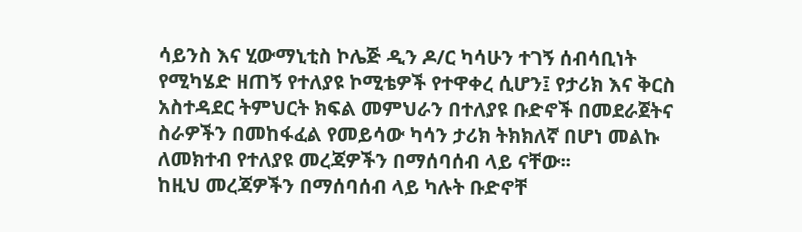ሳይንስ እና ሂውማኒቲስ ኮሌጅ ዲን ዶ/ር ካሳሁን ተገኝ ሰብሳቢነት የሚካሄድ ዘጠኝ የተለያዩ ኮሚቴዎች የተዋቀረ ሲሆን፤ የታሪክ እና ቅርስ አስተዳደር ትምህርት ክፍል መምህራን በተለያዩ ቡድኖች በመደራጀትና ስራዎችን በመከፋፈል የመይሳው ካሳን ታሪክ ትክክለኛ በሆነ መልኩ ለመክተብ የተለያዩ መረጃዎችን በማሰባሰብ ላይ ናቸው፡፡
ከዚህ መረጃዎችን በማሰባሰብ ላይ ካሉት ቡድኖቸ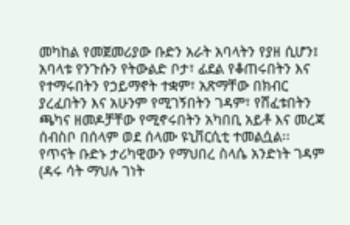መካከል የመጀመሪያው ቡድን አራት አባላትን የያዘ ሲሆን፤ አባላቱ የንጉሱን የትውልድ ቦታ፣ ፊደል የቆጠሩበትን እና የተማሩበትን የኃይማኖት ተቋም፣ አጽማቸው በክብር ያረፈበትን እና አሁንም የሚገኝበትን ገዳም፣ የሸፈቱበትን ጫካና ዘመዶቻቸው የሚኖሩበትን አካበቢ አይቶ እና መረጃ ሰብስቦ በሰላም ወደ ሰላሙ ዩኒቨርሲቲ ተመልሷል፡፡
የጥናት ቡድኑ ታሪካዊውን የማህበረ ስላሴ አንድነት ገዳም (ዳሩ ሳት ማህሉ ገነት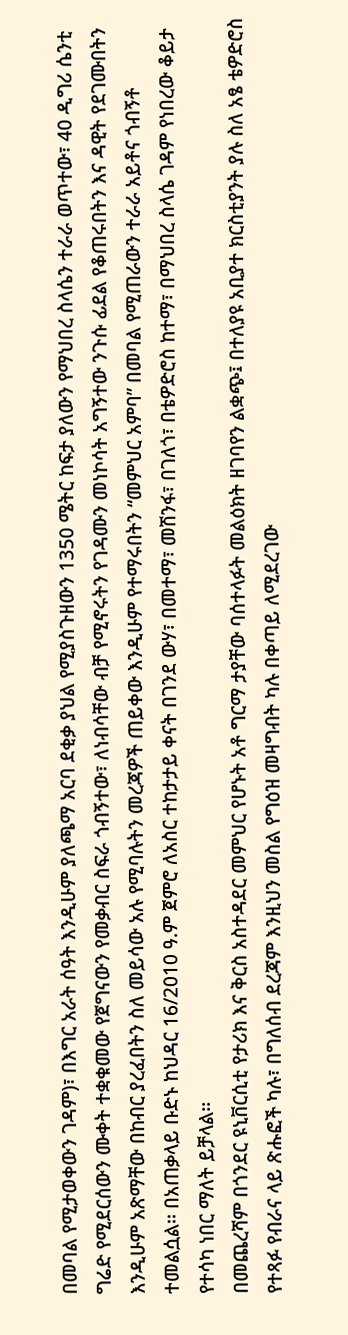በመባል የሚታወቀውን ገዳም)፣ በእግር አራት ሰዓት እንዲሁም ያለጫማ አርባ ደቂቃ ያህል የሚያስጉዘውን 1350 ሜትር ከፍታ ያለውን የማህበረ ስላሴን ተራራ ወጥተው፣ 40 ዲግሪ ሴንቲ ግሬድ የሚደርሰውን ሙቀት ተቋቁመው የጀግናውን የመቃብር ስፍራ ጎብኝተው፣ ለነብሳቸው ብቻ የሚኖሩትን የገዳሙን መነኮሳት አግኝተው ንጉሱ ፊደል የቆጠሩበትን እና ዳዊት የደገሙበትን እንዲሁም አጽማቸው በከብር ያረፈበትን ስለ መይሳው አሉ የሚባሉትን መረጃዎች ጠይቀው እንዲሁም የተማሩበትን “መምህር አምባ” በመባል የሚጠራውን ተራራ አይቶና ጎብኝቶ ተመልሷል፡፡ በአጠቃላይ ቡድኑ ከህዳር 16/2010 ዓ.ም ጀምሮ ለአስር ተከታታይ ቀናት በገንደ ውሃ፣ በመተማ፣ መሽንፋ፣ በገለጎ፣ በቴዎድሮስ ከተማ፣ በማህበረ ስላሴ ገዳም የነበረው ቆይታ የተሳካ ነበር ማለት ይቻላል፡፡
በመጨረሻም በጎንደር ዩኒቨርሲቲ የታሪክ እና ቅርስ አስተዳደር መምህር የሆኑት አቶ ግርማ ታያቸው ባሰተላፉት መልዕክት ዘገባየን ልቋጭ፤ በተለያዩ አቢያተ ክርስቲያንት ያሉ ስለ አፄ ቴዎድሮስ የተጻፉ የብራና ላይ ጽሑፎች ካሉ፣ በግለሰብ ደረጃም እንዚህን መስል የግዕዝ መዛግብት ካሉ በቀጣይ ለሚደረገው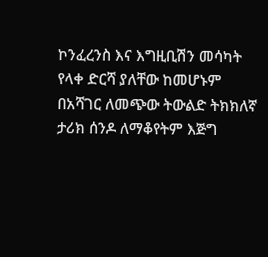ኮንፈረንስ እና እግዚቢሽን መሳካት የላቀ ድርሻ ያለቸው ከመሆኑም በአሻገር ለመጭው ትውልድ ትክክለኛ ታሪክ ሰንዶ ለማቆየትም እጅግ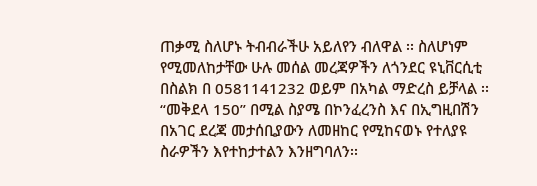ጠቃሚ ስለሆኑ ትብብራችሁ አይለየን ብለዋል ፡፡ ስለሆነም የሚመለከታቸው ሁሉ መሰል መረጃዎችን ለጎንደር ዩኒቨርሲቲ በስልክ በ 0581141232 ወይም በአካል ማድረስ ይቻላል ፡፡ “መቅደላ 150” በሚል ስያሜ በኮንፈረንስ እና በኢግዚበሽን በአገር ደረጃ መታሰቢያውን ለመዘከር የሚከናወኑ የተለያዩ ስራዎችን እየተከታተልን እንዘግባለን፡፡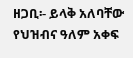ዘጋቢ፡- ይላቅ አለባቸው
የህዝብና ዓለም አቀፍ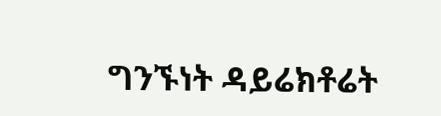ግንኙነት ዳይሬክቶሬት